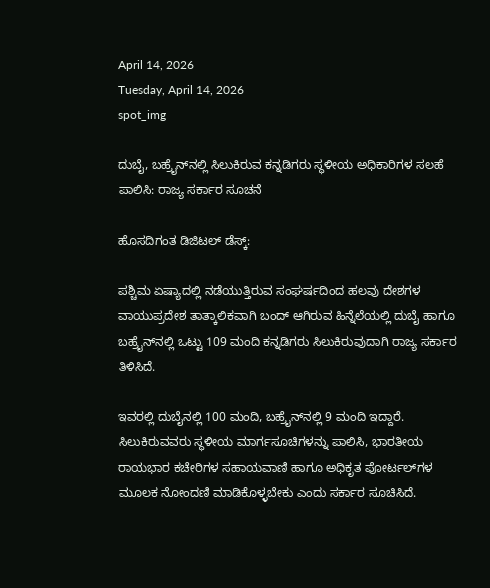April 14, 2026
Tuesday, April 14, 2026
spot_img

ದುಬೈ, ಬಹ್ರೈನ್‌ನಲ್ಲಿ ಸಿಲುಕಿರುವ ಕನ್ನಡಿಗರು ಸ್ಥಳೀಯ ಅಧಿಕಾರಿಗಳ ಸಲಹೆ ಪಾಲಿಸಿ: ರಾಜ್ಯ ಸರ್ಕಾರ ಸೂಚನೆ

ಹೊಸದಿಗಂತ ಡಿಜಿಟಲ್ ಡೆಸ್ಕ್:

ಪಶ್ಚಿಮ ಏಷ್ಯಾದಲ್ಲಿ ನಡೆಯುತ್ತಿರುವ ಸಂಘರ್ಷದಿಂದ ಹಲವು ದೇಶಗಳ ವಾಯುಪ್ರದೇಶ ತಾತ್ಕಾಲಿಕವಾಗಿ ಬಂದ್ ಆಗಿರುವ ಹಿನ್ನೆಲೆಯಲ್ಲಿ ದುಬೈ ಹಾಗೂ ಬಹ್ರೈನ್‌ನಲ್ಲಿ ಒಟ್ಟು 109 ಮಂದಿ ಕನ್ನಡಿಗರು ಸಿಲುಕಿರುವುದಾಗಿ ರಾಜ್ಯ ಸರ್ಕಾರ ತಿಳಿಸಿದೆ.

ಇವರಲ್ಲಿ ದುಬೈನಲ್ಲಿ 100 ಮಂದಿ, ಬಹ್ರೈನ್‌ನಲ್ಲಿ 9 ಮಂದಿ ಇದ್ದಾರೆ. ಸಿಲುಕಿರುವವರು ಸ್ಥಳೀಯ ಮಾರ್ಗಸೂಚಿಗಳನ್ನು ಪಾಲಿಸಿ, ಭಾರತೀಯ ರಾಯಭಾರ ಕಚೇರಿಗಳ ಸಹಾಯವಾಣಿ ಹಾಗೂ ಅಧಿಕೃತ ಪೋರ್ಟಲ್‌ಗಳ ಮೂಲಕ ನೋಂದಣಿ ಮಾಡಿಕೊಳ್ಳಬೇಕು ಎಂದು ಸರ್ಕಾರ ಸೂಚಿಸಿದೆ.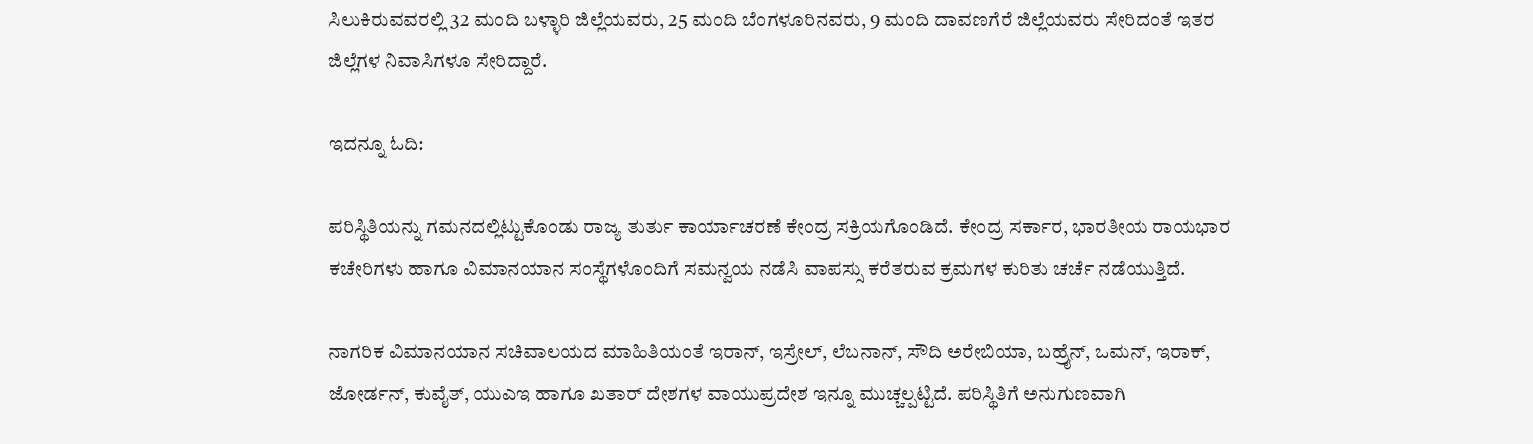ಸಿಲುಕಿರುವವರಲ್ಲಿ 32 ಮಂದಿ ಬಳ್ಳಾರಿ ಜಿಲ್ಲೆಯವರು, 25 ಮಂದಿ ಬೆಂಗಳೂರಿನವರು, 9 ಮಂದಿ ದಾವಣಗೆರೆ ಜಿಲ್ಲೆಯವರು ಸೇರಿದಂತೆ ಇತರ ಜಿಲ್ಲೆಗಳ ನಿವಾಸಿಗಳೂ ಸೇರಿದ್ದಾರೆ.

ಇದನ್ನೂ ಓದಿ:

ಪರಿಸ್ಥಿತಿಯನ್ನು ಗಮನದಲ್ಲಿಟ್ಟುಕೊಂಡು ರಾಜ್ಯ ತುರ್ತು ಕಾರ್ಯಾಚರಣೆ ಕೇಂದ್ರ ಸಕ್ರಿಯಗೊಂಡಿದೆ. ಕೇಂದ್ರ ಸರ್ಕಾರ, ಭಾರತೀಯ ರಾಯಭಾರ ಕಚೇರಿಗಳು ಹಾಗೂ ವಿಮಾನಯಾನ ಸಂಸ್ಥೆಗಳೊಂದಿಗೆ ಸಮನ್ವಯ ನಡೆಸಿ ವಾಪಸ್ಸು ಕರೆತರುವ ಕ್ರಮಗಳ ಕುರಿತು ಚರ್ಚೆ ನಡೆಯುತ್ತಿದೆ.

ನಾಗರಿಕ ವಿಮಾನಯಾನ ಸಚಿವಾಲಯದ ಮಾಹಿತಿಯಂತೆ ಇರಾನ್, ಇಸ್ರೇಲ್, ಲೆಬನಾನ್, ಸೌದಿ ಅರೇಬಿಯಾ, ಬಹ್ರೈನ್, ಒಮನ್, ಇರಾಕ್, ಜೋರ್ಡನ್, ಕುವೈತ್, ಯುಎಇ ಹಾಗೂ ಖತಾರ್ ದೇಶಗಳ ವಾಯುಪ್ರದೇಶ ಇನ್ನೂ ಮುಚ್ಚಲ್ಪಟ್ಟಿದೆ. ಪರಿಸ್ಥಿತಿಗೆ ಅನುಗುಣವಾಗಿ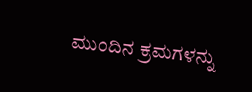ಮುಂದಿನ ಕ್ರಮಗಳನ್ನು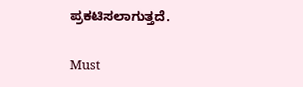ಪ್ರಕಟಿಸಲಾಗುತ್ತದೆ.

Must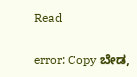Read

error: Copy ಬೇಡ,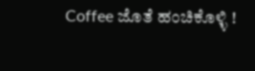Coffee ಜೊತೆ ಹಂಚಿಕೊಳ್ಳಿ !